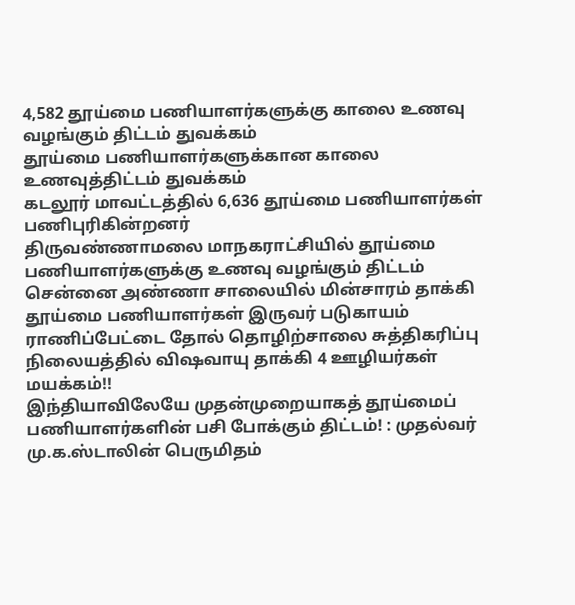4,582 தூய்மை பணியாளர்களுக்கு காலை உணவு வழங்கும் திட்டம் துவக்கம்
தூய்மை பணியாளர்களுக்கான காலை உணவுத்திட்டம் துவக்கம்
கடலூர் மாவட்டத்தில் 6,636 தூய்மை பணியாளர்கள் பணிபுரிகின்றனர்
திருவண்ணாமலை மாநகராட்சியில் தூய்மை பணியாளர்களுக்கு உணவு வழங்கும் திட்டம்
சென்னை அண்ணா சாலையில் மின்சாரம் தாக்கி தூய்மை பணியாளர்கள் இருவர் படுகாயம்
ராணிப்பேட்டை தோல் தொழிற்சாலை சுத்திகரிப்பு நிலையத்தில் விஷவாயு தாக்கி 4 ஊழியர்கள் மயக்கம்!!
இந்தியாவிலேயே முதன்முறையாகத் தூய்மைப் பணியாளர்களின் பசி போக்கும் திட்டம்! : முதல்வர் மு.க.ஸ்டாலின் பெருமிதம்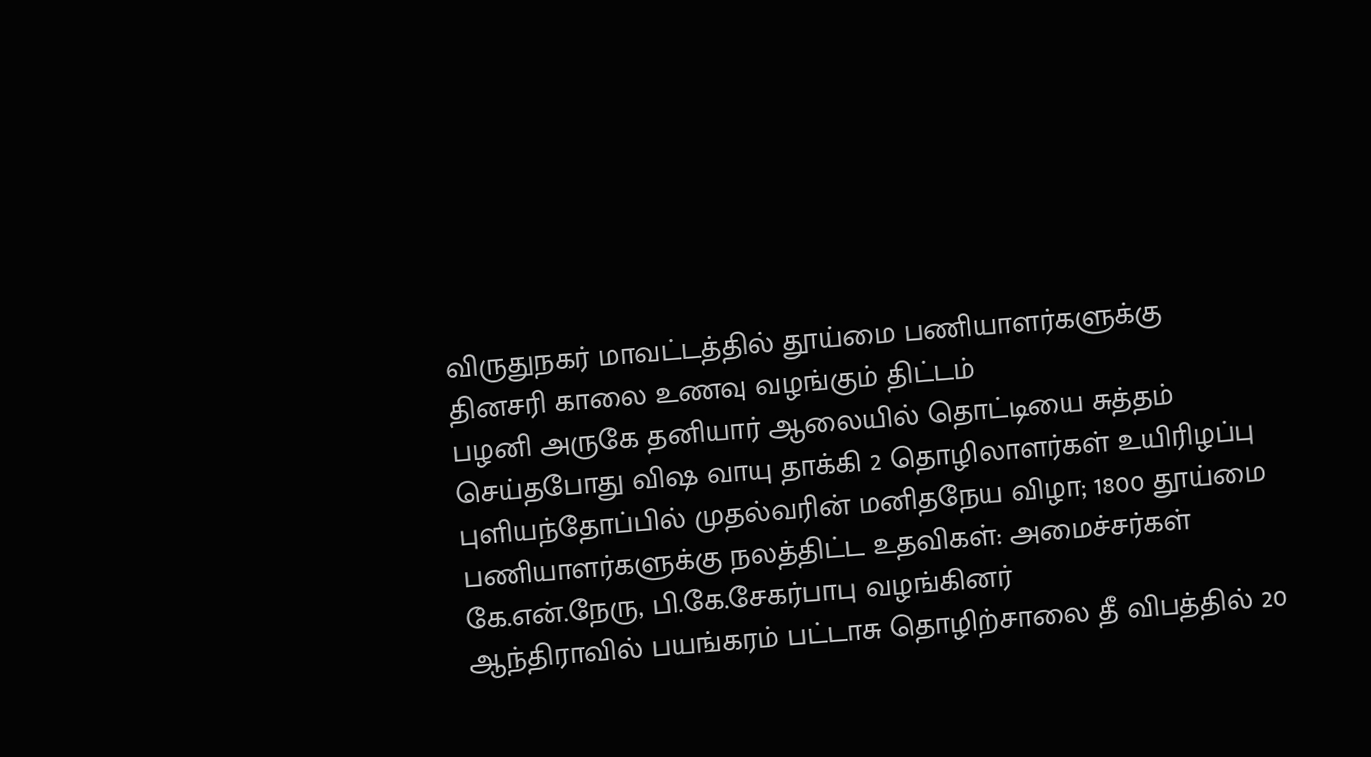விருதுநகர் மாவட்டத்தில் தூய்மை பணியாளர்களுக்கு தினசரி காலை உணவு வழங்கும் திட்டம்
பழனி அருகே தனியார் ஆலையில் தொட்டியை சுத்தம் செய்தபோது விஷ வாயு தாக்கி 2 தொழிலாளர்கள் உயிரிழப்பு
புளியந்தோப்பில் முதல்வரின் மனிதநேய விழா; 1800 தூய்மை பணியாளர்களுக்கு நலத்திட்ட உதவிகள்: அமைச்சர்கள் கே.என்.நேரு, பி.கே.சேகர்பாபு வழங்கினர்
ஆந்திராவில் பயங்கரம் பட்டாசு தொழிற்சாலை தீ விபத்தில் 20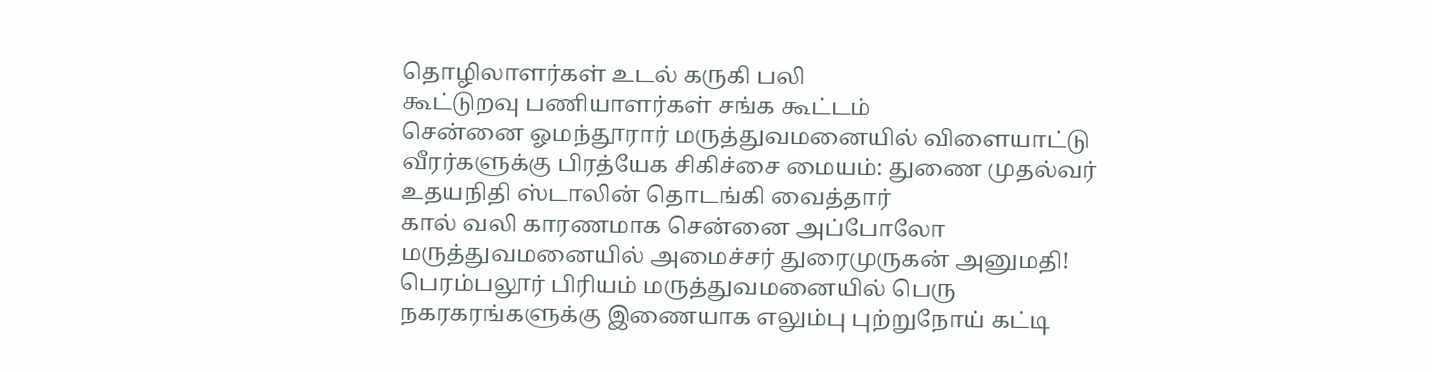தொழிலாளர்கள் உடல் கருகி பலி
கூட்டுறவு பணியாளர்கள் சங்க கூட்டம்
சென்னை ஓமந்தூரார் மருத்துவமனையில் விளையாட்டு வீரர்களுக்கு பிரத்யேக சிகிச்சை மையம்: துணை முதல்வர் உதயநிதி ஸ்டாலின் தொடங்கி வைத்தார்
கால் வலி காரணமாக சென்னை அப்போலோ மருத்துவமனையில் அமைச்சர் துரைமுருகன் அனுமதி!
பெரம்பலூர் பிரியம் மருத்துவமனையில் பெரு நகரகரங்களுக்கு இணையாக எலும்பு புற்றுநோய் கட்டி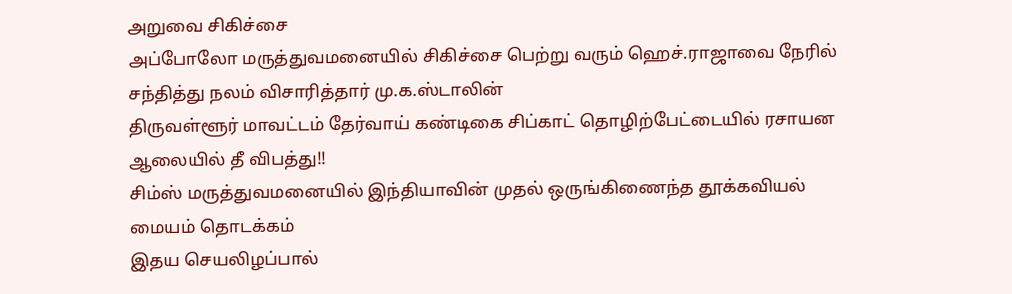அறுவை சிகிச்சை
அப்போலோ மருத்துவமனையில் சிகிச்சை பெற்று வரும் ஹெச்.ராஜாவை நேரில் சந்தித்து நலம் விசாரித்தார் மு.க.ஸ்டாலின்
திருவள்ளூர் மாவட்டம் தேர்வாய் கண்டிகை சிப்காட் தொழிற்பேட்டையில் ரசாயன ஆலையில் தீ விபத்து!!
சிம்ஸ் மருத்துவமனையில் இந்தியாவின் முதல் ஒருங்கிணைந்த தூக்கவியல் மையம் தொடக்கம்
இதய செயலிழப்பால்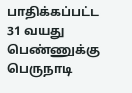பாதிக்கப்பட்ட 31 வயது பெண்ணுக்கு பெருநாடி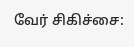வேர் சிகிச்சை: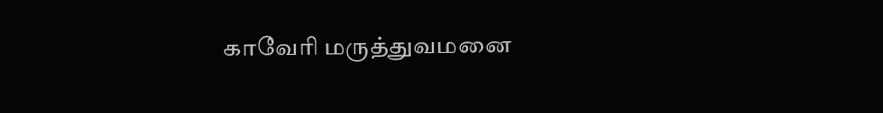காவேரி மருத்துவமனை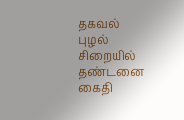தகவல்
புழல் சிறையில் தண்டனை கைதி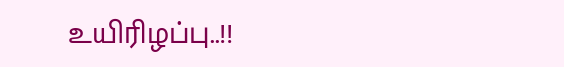உயிரிழப்பு..!!